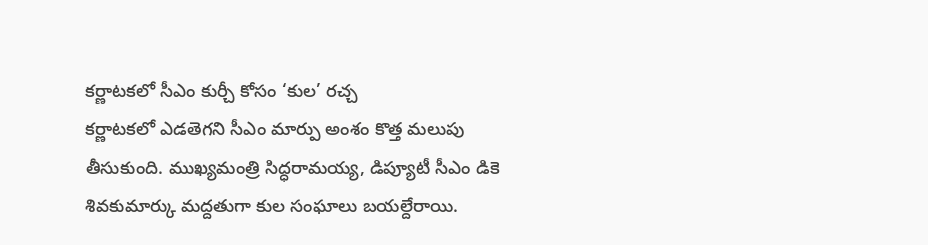కర్ణాటకలో సీఎం కుర్చీ కోసం ‘కుల’ రచ్చ
కర్ణాటకలో ఎడతెగని సీఎం మార్పు అంశం కొత్త మలుపు తీసుకుంది. ముఖ్యమంత్రి సిద్ధరామయ్య, డిప్యూటీ సీఎం డికె శివకుమార్కు మద్దతుగా కుల సంఘాలు బయల్దేరాయి.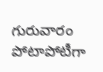గురువారం పోటాపోటీగా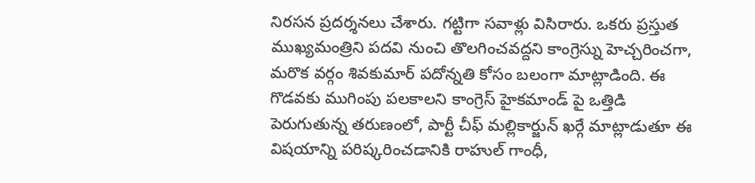నిరసన ప్రదర్శనలు చేశారు. గట్టిగా సవాళ్లు విసిరారు. ఒకరు ప్రస్తుత ముఖ్యమంత్రిని పదవి నుంచి తొలగించవద్దని కాంగ్రెస్ను హెచ్చరించగా, మరొక వర్గం శివకుమార్ పదోన్నతి కోసం బలంగా మాట్లాడింది. ఈ గొడవకు ముగింపు పలకాలని కాంగ్రెస్ హైకమాండ్ పై ఒత్తిడి పెరుగుతున్న తరుణంలో, పార్టీ చీఫ్ మల్లికార్జున్ ఖర్గే మాట్లాడుతూ ఈ విషయాన్ని పరిష్కరించడానికి రాహుల్ గాంధీ,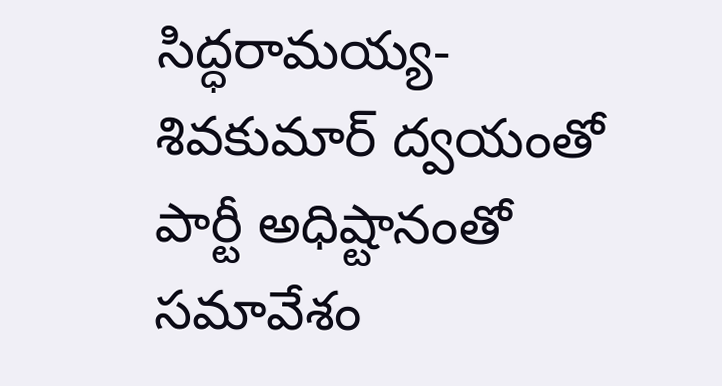సిద్ధరామయ్య-శివకుమార్ ద్వయంతో పార్టీ అధిష్టానంతో సమావేశం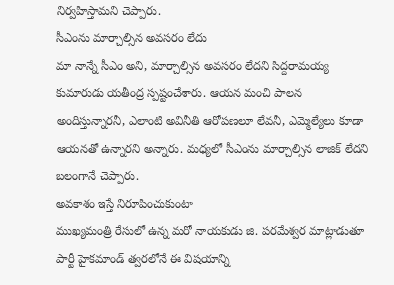నిర్వహిస్తామని చెప్పారు.
సీఎంను మార్చాల్సిన అవసరం లేదు
మా నాన్నే సీఎం అని, మార్చాల్సిన అవసరం లేదని సిద్దరామయ్య కుమారుడు యతీంద్ర స్పష్టంచేశారు. ఆయన మంచి పాలన అందిస్తున్నారనీ, ఎలాంటి అవినీతి ఆరోపణలూ లేవనీ, ఎమ్మెల్యేలు కూడా ఆయనతో ఉన్నారని అన్నారు. మధ్యలో సీఎంను మార్చాల్సిన లాజిక్ లేదని బలంగానే చెప్పారు.
అవకాశం ఇస్తే నిరూపించుకుంటా
ముఖ్యమంత్రి రేసులో ఉన్న మరో నాయకుడు జి. పరమేశ్వర మాట్లాడుతూ పార్టీ హైకమాండ్ త్వరలోనే ఈ విషయాన్ని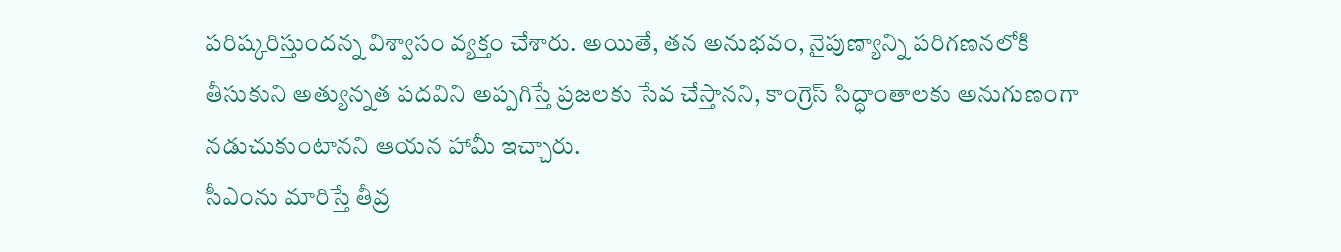పరిష్కరిస్తుందన్న విశ్వాసం వ్యక్తం చేశారు. అయితే, తన అనుభవం, నైపుణ్యాన్ని పరిగణనలోకి తీసుకుని అత్యున్నత పదవిని అప్పగిస్తే ప్రజలకు సేవ చేస్తానని, కాంగ్రెస్ సిద్ధాంతాలకు అనుగుణంగా నడుచుకుంటానని ఆయన హామీ ఇచ్చారు.
సీఎంను మారిస్తే తీవ్ర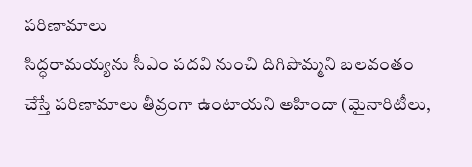పరిణామాలు
సిద్ధరామయ్యను సీఎం పదవి నుంచి దిగిపొమ్మని బలవంతం చేస్తే పరిణామాలు తీవ్రంగా ఉంటాయని అహిందా (మైనారిటీలు,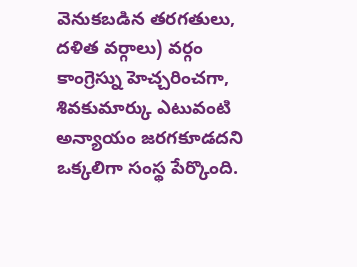వెనుకబడిన తరగతులు, దళిత వర్గాలు) వర్గం కాంగ్రెస్ను హెచ్చరించగా, శివకుమార్కు ఎటువంటి అన్యాయం జరగకూడదని ఒక్కలిగా సంస్థ పేర్కొంది.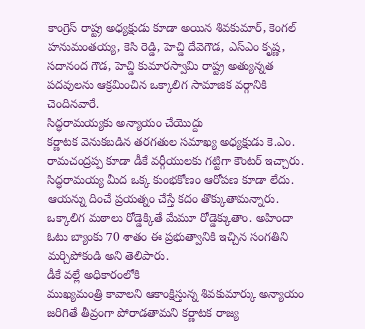కాంగ్రెస్ రాష్ట్ర అధ్యక్షుడు కూడా అయిన శివకుమార్, కెంగల్ హనుమంతయ్య, కెసి రెడ్డి, హెచ్డి దేవెగౌడ, ఎస్ఎం కృష్ణ, సదానంద గౌడ, హెచ్డి కుమారస్వామి రాష్ట్ర అత్యున్నత పదవులను ఆక్రమించిన ఒక్కాలిగ సామాజిక వర్గానికి చెందినవారే.
సిద్ధరామయ్యకు అన్యాయం చేయొద్దు
కర్ణాటక వెనుకబడిన తరగతుల సమాఖ్య అధ్యక్షుడు కె.ఎం. రామచంద్రప్ప కూడా డీకే వర్గీయులకు గట్టిగా కౌంటర్ ఇచ్చారు. సిద్ధరామయ్య మీద ఒక్క కుంభకోణం ఆరోపణ కూడా లేదు. ఆయన్ను దించే ప్రయత్నం చేస్తే కదం తొక్కుతామన్నారు. ఒక్కాలిగ మఠాలు రోడ్డెక్కితే మేమూ రోడ్డెక్కుతాం. అహిందా ఓటు బ్యాంకు 70 శాతం ఈ ప్రభుత్వానికి ఇచ్చిన సంగతిని మర్చిపోకండి అని తెలిపారు.
డీకే వల్లే అధికారంలోకి
ముఖ్యమంత్రి కావాలని ఆకాంక్షిస్తున్న శివకుమార్కు అన్యాయం జరిగితే తీవ్రంగా పోరాడతామని కర్ణాటక రాజ్య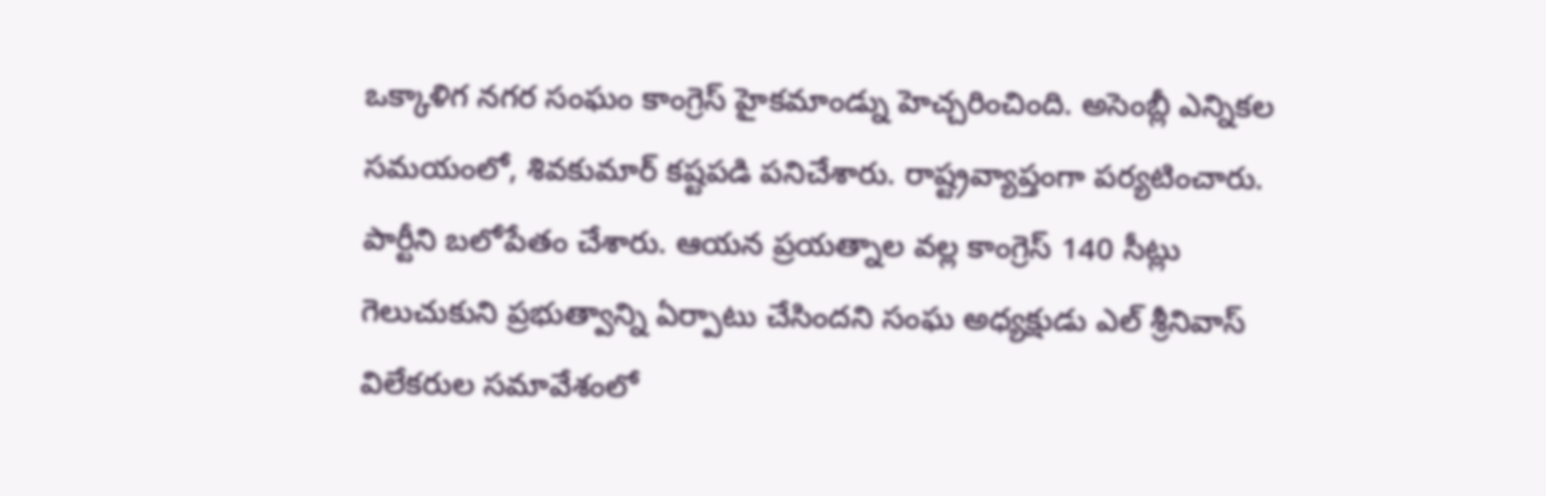ఒక్కాళిగ నగర సంఘం కాంగ్రెస్ హైకమాండ్ను హెచ్చరించింది. అసెంబ్లీ ఎన్నికల సమయంలో, శివకుమార్ కష్టపడి పనిచేశారు. రాష్ట్రవ్యాప్తంగా పర్యటించారు. పార్టీని బలోపేతం చేశారు. ఆయన ప్రయత్నాల వల్ల కాంగ్రెస్ 140 సీట్లు గెలుచుకుని ప్రభుత్వాన్ని ఏర్పాటు చేసిందని సంఘ అధ్యక్షుడు ఎల్ శ్రీనివాస్ విలేకరుల సమావేశంలో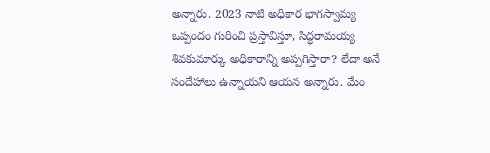అన్నారు. 2023 నాటి అధికార భాగస్వామ్య ఒప్పందం గురించి ప్రస్తావిస్తూ, సిద్ధరామయ్య శివకుమార్కు అధికారాన్ని అప్పగిస్తారా? లేదా అనే సందేహాలు ఉన్నాయని ఆయన అన్నారు. మేం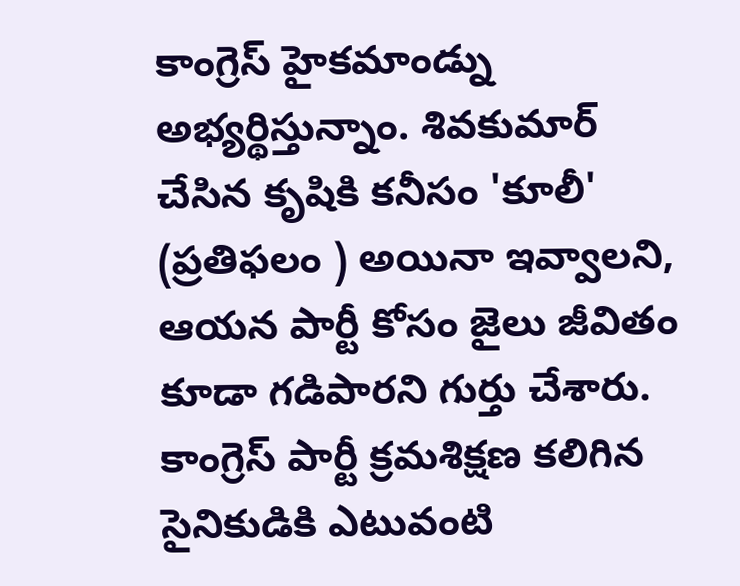కాంగ్రెస్ హైకమాండ్ను అభ్యర్థిస్తున్నాం. శివకుమార్ చేసిన కృషికి కనీసం 'కూలీ' (ప్రతిఫలం ) అయినా ఇవ్వాలని, ఆయన పార్టీ కోసం జైలు జీవితం కూడా గడిపారని గుర్తు చేశారు. కాంగ్రెస్ పార్టీ క్రమశిక్షణ కలిగిన సైనికుడికి ఎటువంటి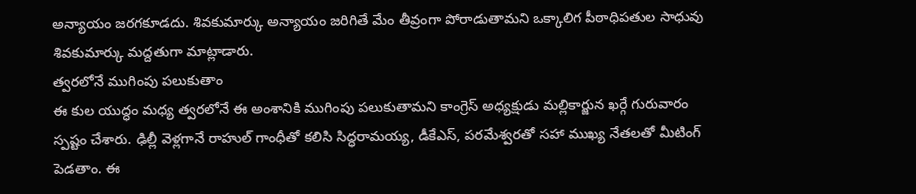అన్యాయం జరగకూడదు. శివకుమార్కు అన్యాయం జరిగితే మేం తీవ్రంగా పోరాడుతామని ఒక్కాలిగ పీఠాధిపతుల సాధువు శివకుమార్కు మద్దతుగా మాట్లాడారు.
త్వరలోనే ముగింపు పలుకుతాం
ఈ కుల యుద్ధం మధ్య త్వరలోనే ఈ అంశానికి ముగింపు పలుకుతామని కాంగ్రెస్ అధ్యక్షుడు మల్లికార్జున ఖర్గే గురువారం స్పష్టం చేశారు. ఢిల్లీ వెళ్లగానే రాహుల్ గాంధీతో కలిసి సిద్ధరామయ్య, డీకేఎస్, పరమేశ్వరతో సహా ముఖ్య నేతలతో మీటింగ్ పెడతాం. ఈ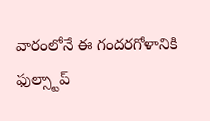వారంలోనే ఈ గందరగోళానికి ఫుల్స్టాప్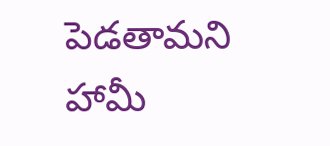పెడతామని హామీ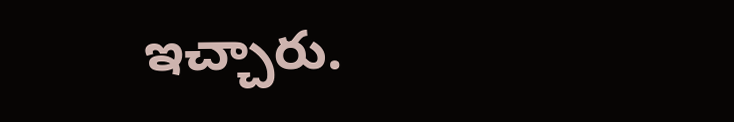ఇచ్చారు.